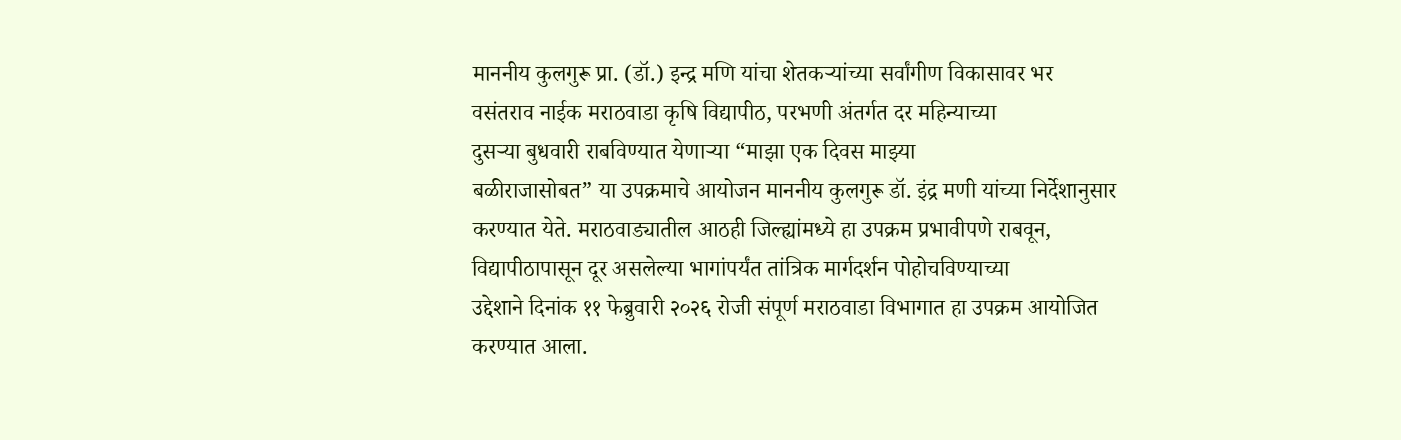माननीय कुलगुरू प्रा. (डॉ.) इन्द्र मणि यांचा शेतकऱ्यांच्या सर्वांगीण विकासावर भर
वसंतराव नाईक मराठवाडा कृषि विद्यापीठ, परभणी अंतर्गत दर महिन्याच्या
दुसऱ्या बुधवारी राबविण्यात येणाऱ्या “माझा एक दिवस माझ्या
बळीराजासोबत” या उपक्रमाचे आयोजन माननीय कुलगुरू डॉ. इंद्र मणी यांच्या निर्देशानुसार
करण्यात येते. मराठवाड्यातील आठही जिल्ह्यांमध्ये हा उपक्रम प्रभावीपणे राबवून,
विद्यापीठापासून दूर असलेल्या भागांपर्यंत तांत्रिक मार्गदर्शन पोहोचविण्याच्या
उद्देशाने दिनांक ११ फेब्रुवारी २०२६ रोजी संपूर्ण मराठवाडा विभागात हा उपक्रम आयोजित
करण्यात आला.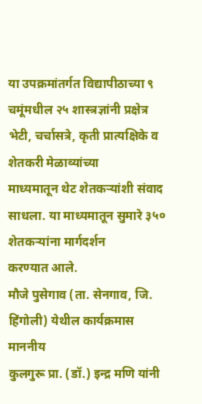या उपक्रमांतर्गत विद्यापीठाच्या ९ चमूंमधील २५ शास्त्रज्ञांनी प्रक्षेत्र भेटी, चर्चासत्रे, कृती प्रात्यक्षिके व शेतकरी मेळाव्यांच्या
माध्यमातून थेट शेतकऱ्यांशी संवाद साधला. या माध्यमातून सुमारे ३५० शेतकऱ्यांना मार्गदर्शन
करण्यात आले.
मौजे पुसेगाव (ता. सेनगाव, जि. हिंगोली) येथील कार्यक्रमास माननीय
कुलगुरू प्रा. (डॉ.) इन्द्र मणि यांनी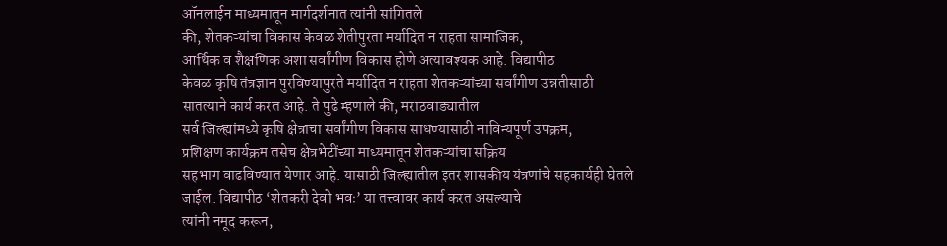ऑनलाईन माध्यमातून मार्गदर्शनात त्यांनी सांगितले
की, शेतकऱ्यांचा विकास केवळ शेतीपुरता मर्यादित न राहता सामाजिक,
आर्थिक व शैक्षणिक अशा सर्वांगीण विकास होणे अत्यावश्यक आहे. विद्यापीठ
केवळ कृषि तंत्रज्ञान पुरविण्यापुरते मर्यादित न राहता शेतकऱ्यांच्या सर्वांगीण उन्नतीसाठी
सातत्याने कार्य करत आहे. ते पुढे म्हणाले की, मराठवाड्यातील
सर्व जिल्ह्यांमध्ये कृषि क्षेत्राचा सर्वांगीण विकास साधण्यासाठी नाविन्यपूर्ण उपक्रम,
प्रशिक्षण कार्यक्रम तसेच क्षेत्रभेटींच्या माध्यमातून शेतकऱ्यांचा सक्रिय
सहभाग वाढविण्यात येणार आहे. यासाठी जिल्ह्यातील इतर शासकीय यंत्रणांचे सहकार्यही घेतले
जाईल. विद्यापीठ ‘शेतकरी देवो भवः’ या तत्त्वावर कार्य करत असल्याचे
त्यांनी नमूद करून,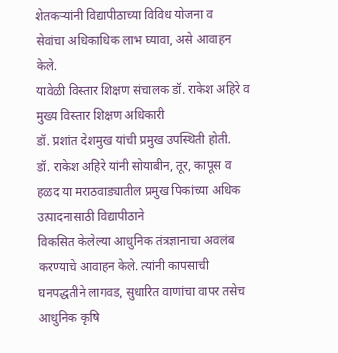शेतकऱ्यांनी विद्यापीठाच्या विविध योजना व
सेवांचा अधिकाधिक लाभ घ्यावा, असे आवाहन केले.
यावेळी विस्तार शिक्षण संचालक डॉ. राकेश अहिरे व मुख्य विस्तार शिक्षण अधिकारी
डॉ. प्रशांत देशमुख यांची प्रमुख उपस्थिती होती.
डॉ. राकेश अहिरे यांनी सोयाबीन, तूर, कापूस व हळद या मराठवाड्यातील प्रमुख पिकांच्या अधिक उत्पादनासाठी विद्यापीठाने
विकसित केलेल्या आधुनिक तंत्रज्ञानाचा अवलंब करण्याचे आवाहन केले. त्यांनी कापसाची
घनपद्धतीने लागवड, सुधारित वाणांचा वापर तसेच आधुनिक कृषि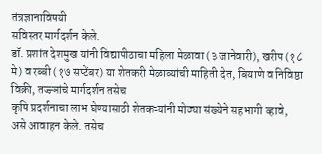तंत्रज्ञानाविषयी
सविस्तर मार्गदर्शन केले.
डॉ. प्रशांत देशमुख यांनी विद्यापीठाचा महिला मेळावा (३ जानेवारी), खरीप (१८
मे) व रब्बी (१७ सप्टेंबर) या शेतकरी मेळाव्यांची माहिती देत, बियाणे व निविष्ठा विक्री, तज्ज्ञांचे मार्गदर्शन तसेच
कृषि प्रदर्शनाचा लाभ घेण्यासाठी शेतकऱ्यांनी मोठ्या संख्येने सहभागी व्हावे,
असे आवाहन केले. तसेच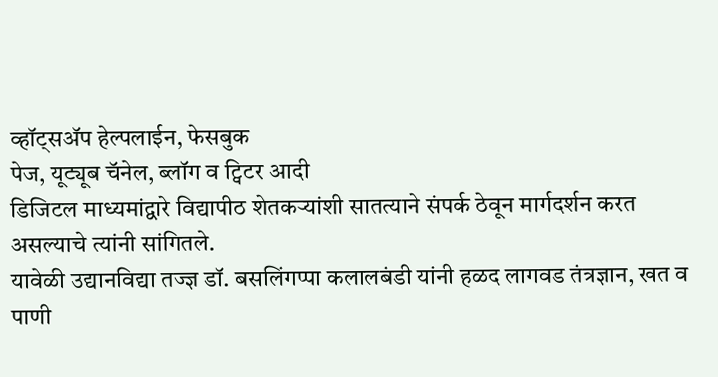व्हॉट्सॲप हेल्पलाईन, फेसबुक
पेज, यूट्यूब चॅनेल, ब्लॉग व ट्विटर आदी
डिजिटल माध्यमांद्वारे विद्यापीठ शेतकऱ्यांशी सातत्याने संपर्क ठेवून मार्गदर्शन करत
असल्याचे त्यांनी सांगितले.
यावेळी उद्यानविद्या तज्ज्ञ डॉ. बसलिंगप्पा कलालबंडी यांनी हळद लागवड तंत्रज्ञान, खत व पाणी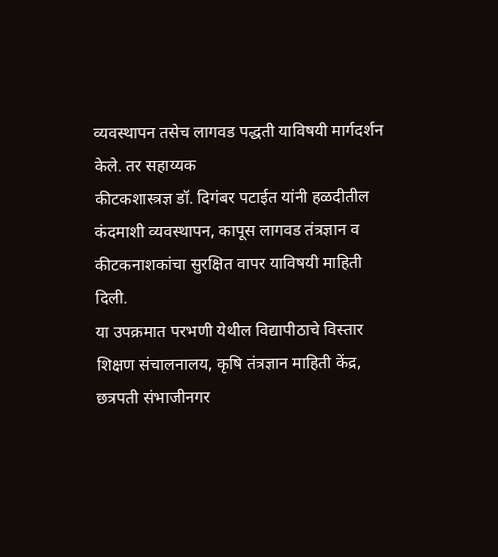व्यवस्थापन तसेच लागवड पद्धती याविषयी मार्गदर्शन केले. तर सहाय्यक
कीटकशास्त्रज्ञ डॉ. दिगंबर पटाईत यांनी हळदीतील कंदमाशी व्यवस्थापन, कापूस लागवड तंत्रज्ञान व कीटकनाशकांचा सुरक्षित वापर याविषयी माहिती दिली.
या उपक्रमात परभणी येथील विद्यापीठाचे विस्तार शिक्षण संचालनालय, कृषि तंत्रज्ञान माहिती केंद्र, छत्रपती संभाजीनगर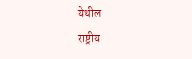येथील
राष्ट्रीय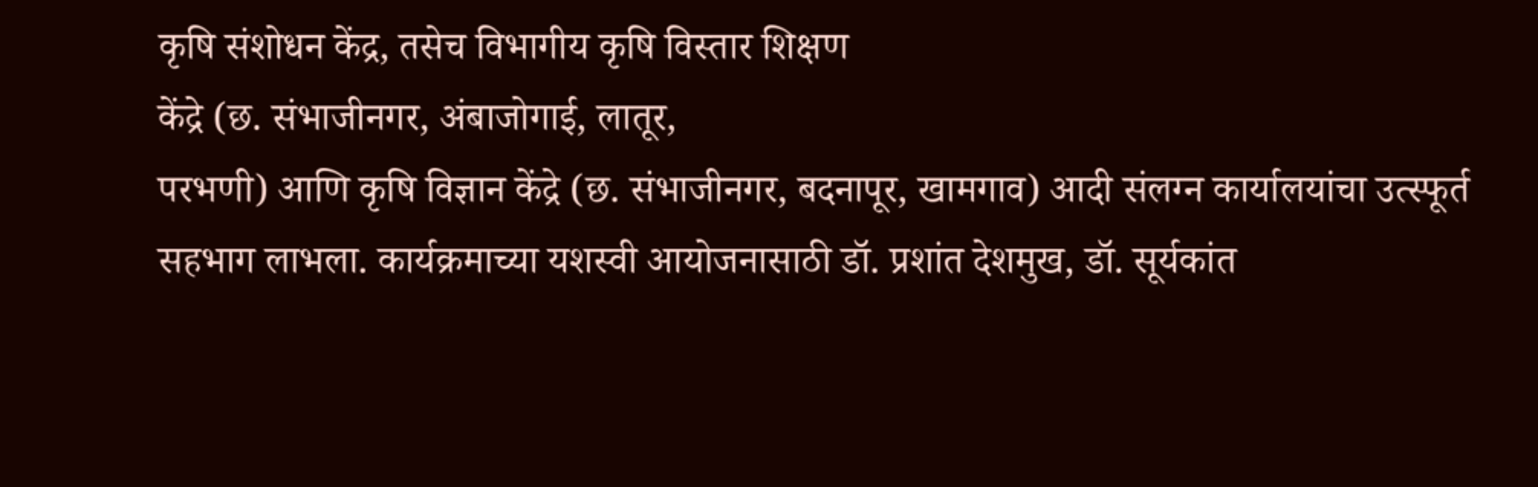कृषि संशोधन केंद्र, तसेच विभागीय कृषि विस्तार शिक्षण
केंद्रे (छ. संभाजीनगर, अंबाजोगाई, लातूर,
परभणी) आणि कृषि विज्ञान केंद्रे (छ. संभाजीनगर, बदनापूर, खामगाव) आदी संलग्न कार्यालयांचा उत्स्फूर्त
सहभाग लाभला. कार्यक्रमाच्या यशस्वी आयोजनासाठी डॉ. प्रशांत देशमुख, डॉ. सूर्यकांत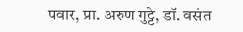पवार, प्रा. अरुण गुट्टे, डॉ. वसंत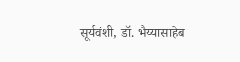सूर्यवंशी, डॉ. भैय्यासाहेब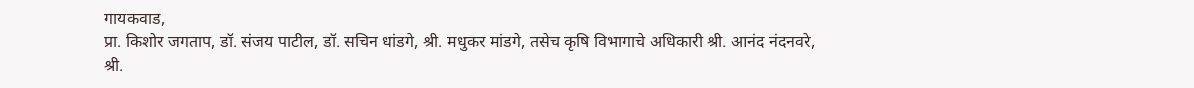गायकवाड,
प्रा. किशोर जगताप, डॉ. संजय पाटील, डॉ. सचिन धांडगे, श्री. मधुकर मांडगे, तसेच कृषि विभागाचे अधिकारी श्री. आनंद नंदनवरे, श्री.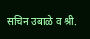सचिन उबाळे व श्री.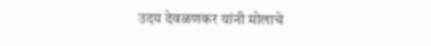उदय देवळणकर यांनी मोलाचे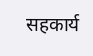सहकार्य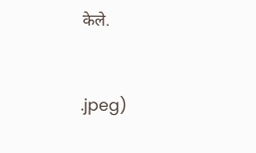केले.


.jpeg)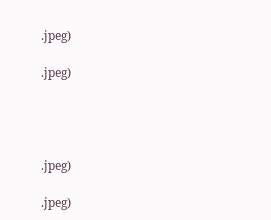.jpeg)

.jpeg)




.jpeg)

.jpeg)